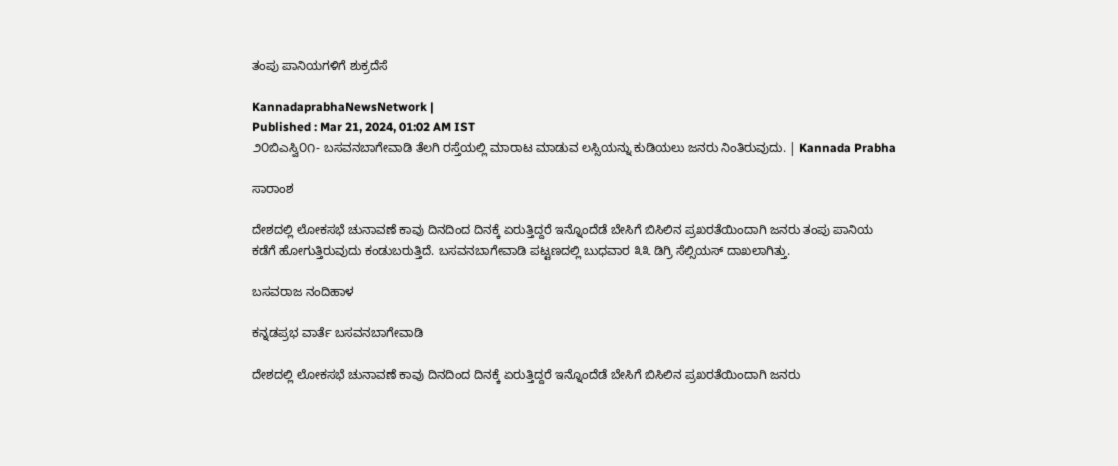ತಂಪು ಪಾನಿಯಗಳಿಗೆ ಶುಕ್ರದೆಸೆ

KannadaprabhaNewsNetwork |
Published : Mar 21, 2024, 01:02 AM IST
೨೦ಬಿಎಸ್ವಿ೦೧- ಬಸವನಬಾಗೇವಾಡಿ ತೆಲಗಿ ರಸ್ತೆಯಲ್ಲಿ ಮಾರಾಟ ಮಾಡುವ ಲಸ್ಸಿಯನ್ನು ಕುಡಿಯಲು ಜನರು ನಿಂತಿರುವುದು. | Kannada Prabha

ಸಾರಾಂಶ

ದೇಶದಲ್ಲಿ ಲೋಕಸಭೆ ಚುನಾವಣೆ ಕಾವು ದಿನದಿಂದ ದಿನಕ್ಕೆ ಏರುತ್ತಿದ್ದರೆ ಇನ್ನೊಂದೆಡೆ ಬೇಸಿಗೆ ಬಿಸಿಲಿನ ಪ್ರಖರತೆಯಿಂದಾಗಿ ಜನರು ತಂಪು ಪಾನಿಯ ಕಡೆಗೆ ಹೋಗುತ್ತಿರುವುದು ಕಂಡುಬರುತ್ತಿದೆ. ಬಸವನಬಾಗೇವಾಡಿ ಪಟ್ಟಣದಲ್ಲಿ ಬುಧವಾರ ೩೩ ಡಿಗ್ರಿ ಸೆಲ್ಸಿಯಸ್ ದಾಖಲಾಗಿತ್ತು.

ಬಸವರಾಜ ನಂದಿಹಾಳ

ಕನ್ನಡಪ್ರಭ ವಾರ್ತೆ ಬಸವನಬಾಗೇವಾಡಿ

ದೇಶದಲ್ಲಿ ಲೋಕಸಭೆ ಚುನಾವಣೆ ಕಾವು ದಿನದಿಂದ ದಿನಕ್ಕೆ ಏರುತ್ತಿದ್ದರೆ ಇನ್ನೊಂದೆಡೆ ಬೇಸಿಗೆ ಬಿಸಿಲಿನ ಪ್ರಖರತೆಯಿಂದಾಗಿ ಜನರು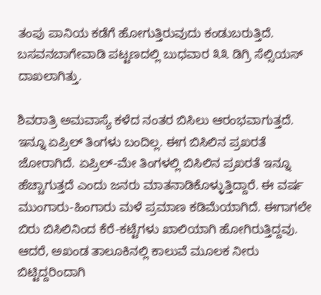ತಂಪು ಪಾನಿಯ ಕಡೆಗೆ ಹೋಗುತ್ತಿರುವುದು ಕಂಡುಬರುತ್ತಿದೆ. ಬಸವನಬಾಗೇವಾಡಿ ಪಟ್ಟಣದಲ್ಲಿ ಬುಧವಾರ ೩೩ ಡಿಗ್ರಿ ಸೆಲ್ಸಿಯಸ್ ದಾಖಲಾಗಿತ್ತು.

ಶಿವರಾತ್ರಿ ಅಮವಾಸ್ಯೆ ಕಳೆದ ನಂತರ ಬಿಸಿಲು ಆರಂಭವಾಗುತ್ತದೆ. ಇನ್ನೂ ಏಪ್ರಿಲ್‌ ತಿಂಗಳು ಬಂದಿಲ್ಲ. ಈಗ ಬಿಸಿಲಿನ ಪ್ರಖರತೆ ಜೋರಾಗಿದೆ. ಏಪ್ರಿಲ್-ಮೇ ತಿಂಗಳಲ್ಲಿ ಬಿಸಿಲಿನ ಪ್ರಖರತೆ ಇನ್ನೂ ಹೆಚ್ಚಾಗುತ್ತದೆ ಎಂದು ಜನರು ಮಾತನಾಡಿಕೊಳ್ಳುತ್ತಿದ್ದಾರೆ. ಈ ವರ್ಷ ಮುಂಗಾರು-ಹಿಂಗಾರು ಮಳೆ ಪ್ರಮಾಣ ಕಡಿಮೆಯಾಗಿದೆ. ಈಗಾಗಲೇ ಬಿರು ಬಿಸಿಲಿನಿಂದ ಕೆರೆ-ಕಟ್ಟೆಗಳು ಖಾಲಿಯಾಗಿ ಹೋಗಿರುತ್ತಿದ್ದವು. ಆದರೆ, ಅಖಂಡ ತಾಲೂಕಿನಲ್ಲಿ ಕಾಲುವೆ ಮೂಲಕ ನೀರು ಬಿಟ್ಟಿದ್ದರಿಂದಾಗಿ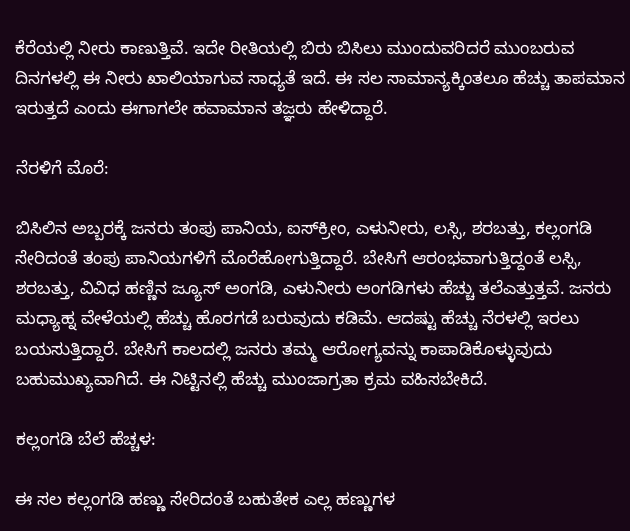ಕೆರೆಯಲ್ಲಿ ನೀರು ಕಾಣುತ್ತಿವೆ. ಇದೇ ರೀತಿಯಲ್ಲಿ ಬಿರು ಬಿಸಿಲು ಮುಂದುವರಿದರೆ ಮುಂಬರುವ ದಿನಗಳಲ್ಲಿ ಈ ನೀರು ಖಾಲಿಯಾಗುವ ಸಾಧ್ಯತೆ ಇದೆ. ಈ ಸಲ ಸಾಮಾನ್ಯಕ್ಕಿಂತಲೂ ಹೆಚ್ಚು ತಾಪಮಾನ ಇರುತ್ತದೆ ಎಂದು ಈಗಾಗಲೇ ಹವಾಮಾನ ತಜ್ಞರು ಹೇಳಿದ್ದಾರೆ.

ನೆರಳಿಗೆ ಮೊರೆ:

ಬಿಸಿಲಿನ ಅಬ್ಬರಕ್ಕೆ ಜನರು ತಂಪು ಪಾನಿಯ, ಐಸ್‌ಕ್ರೀಂ, ಎಳುನೀರು, ಲಸ್ಸಿ, ಶರಬತ್ತು, ಕಲ್ಲಂಗಡಿ ಸೇರಿದಂತೆ ತಂಪು ಪಾನಿಯಗಳಿಗೆ ಮೊರೆಹೋಗುತ್ತಿದ್ದಾರೆ. ಬೇಸಿಗೆ ಆರಂಭವಾಗುತ್ತಿದ್ದಂತೆ ಲಸ್ಸಿ, ಶರಬತ್ತು, ವಿವಿಧ ಹಣ್ಣಿನ ಜ್ಯೂಸ್ ಅಂಗಡಿ, ಎಳುನೀರು ಅಂಗಡಿಗಳು ಹೆಚ್ಚು ತಲೆಎತ್ತುತ್ತವೆ. ಜನರು ಮಧ್ಯಾಹ್ನ ವೇಳೆಯಲ್ಲಿ ಹೆಚ್ಚು ಹೊರಗಡೆ ಬರುವುದು ಕಡಿಮೆ. ಆದಷ್ಟು ಹೆಚ್ಚು ನೆರಳಲ್ಲಿ ಇರಲು ಬಯಸುತ್ತಿದ್ದಾರೆ. ಬೇಸಿಗೆ ಕಾಲದಲ್ಲಿ ಜನರು ತಮ್ಮ ಆರೋಗ್ಯವನ್ನು ಕಾಪಾಡಿಕೊಳ್ಳುವುದು ಬಹುಮುಖ್ಯವಾಗಿದೆ. ಈ ನಿಟ್ಟಿನಲ್ಲಿ ಹೆಚ್ಚು ಮುಂಜಾಗ್ರತಾ ಕ್ರಮ ವಹಿಸಬೇಕಿದೆ.

ಕಲ್ಲಂಗಡಿ ಬೆಲೆ ಹೆಚ್ಚಳ:

ಈ ಸಲ ಕಲ್ಲಂಗಡಿ ಹಣ್ಣು ಸೇರಿದಂತೆ ಬಹುತೇಕ ಎಲ್ಲ ಹಣ್ಣುಗಳ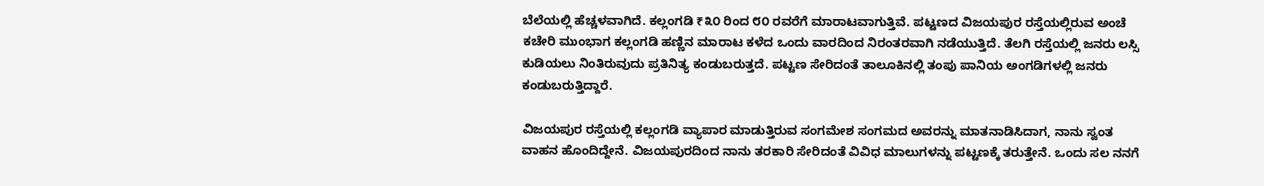ಬೆಲೆಯಲ್ಲಿ ಹೆಚ್ಚಳವಾಗಿದೆ. ಕಲ್ಲಂಗಡಿ ₹೩೦ ರಿಂದ ೮೦ ರವರೆಗೆ ಮಾರಾಟವಾಗುತ್ತಿವೆ. ಪಟ್ಟಣದ ವಿಜಯಪುರ ರಸ್ತೆಯಲ್ಲಿರುವ ಅಂಚೆ ಕಚೇರಿ ಮುಂಭಾಗ ಕಲ್ಲಂಗಡಿ ಹಣ್ಣಿನ ಮಾರಾಟ ಕಳೆದ ಒಂದು ವಾರದಿಂದ ನಿರಂತರವಾಗಿ ನಡೆಯುತ್ತಿದೆ. ತೆಲಗಿ ರಸ್ತೆಯಲ್ಲಿ ಜನರು ಲಸ್ಸಿ ಕುಡಿಯಲು ನಿಂತಿರುವುದು ಪ್ರತಿನಿತ್ಯ ಕಂಡುಬರುತ್ತದೆ. ಪಟ್ಟಣ ಸೇರಿದಂತೆ ತಾಲೂಕಿನಲ್ಲಿ ತಂಪು ಪಾನಿಯ ಅಂಗಡಿಗಳಲ್ಲಿ ಜನರು ಕಂಡುಬರುತ್ತಿದ್ದಾರೆ.

ವಿಜಯಪುರ ರಸ್ತೆಯಲ್ಲಿ ಕಲ್ಲಂಗಡಿ ವ್ಯಾಪಾರ ಮಾಡುತ್ತಿರುವ ಸಂಗಮೇಶ ಸಂಗಮದ ಅವರನ್ನು ಮಾತನಾಡಿಸಿದಾಗ, ನಾನು ಸ್ವಂತ ವಾಹನ ಹೊಂದಿದ್ದೇನೆ. ವಿಜಯಪುರದಿಂದ ನಾನು ತರಕಾರಿ ಸೇರಿದಂತೆ ವಿವಿಧ ಮಾಲುಗಳನ್ನು ಪಟ್ಟಣಕ್ಕೆ ತರುತ್ತೇನೆ. ಒಂದು ಸಲ ನನಗೆ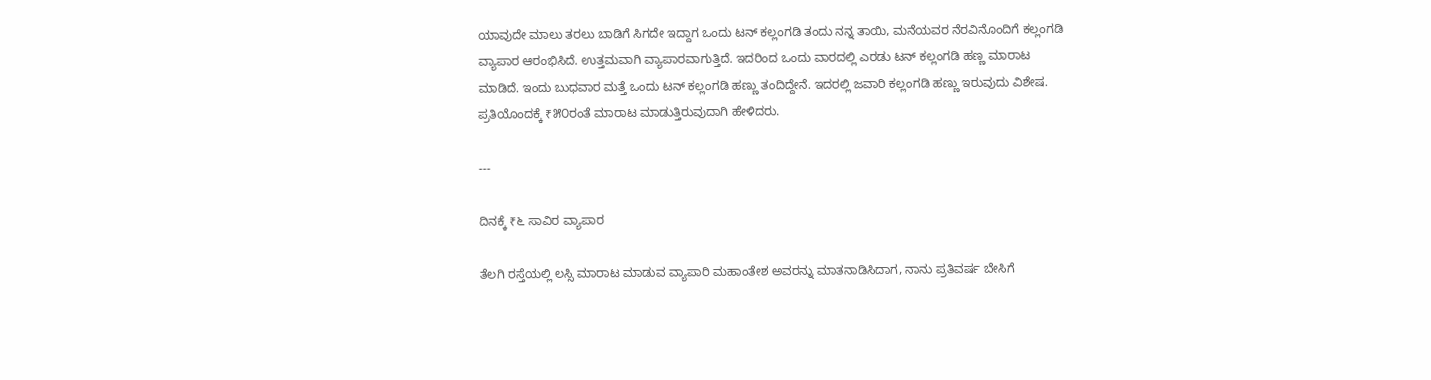ಯಾವುದೇ ಮಾಲು ತರಲು ಬಾಡಿಗೆ ಸಿಗದೇ ಇದ್ದಾಗ ಒಂದು ಟನ್ ಕಲ್ಲಂಗಡಿ ತಂದು ನನ್ನ ತಾಯಿ, ಮನೆಯವರ ನೆರವಿನೊಂದಿಗೆ ಕಲ್ಲಂಗಡಿ ವ್ಯಾಪಾರ ಆರಂಭಿಸಿದೆ. ಉತ್ತಮವಾಗಿ ವ್ಯಾಪಾರವಾಗುತ್ತಿದೆ. ಇದರಿಂದ ಒಂದು ವಾರದಲ್ಲಿ ಎರಡು ಟನ್ ಕಲ್ಲಂಗಡಿ ಹಣ್ಣ ಮಾರಾಟ ಮಾಡಿದೆ. ಇಂದು ಬುಧವಾರ ಮತ್ತೆ ಒಂದು ಟನ್ ಕಲ್ಲಂಗಡಿ ಹಣ್ಣು ತಂದಿದ್ದೇನೆ. ಇದರಲ್ಲಿ ಜವಾರಿ ಕಲ್ಲಂಗಡಿ ಹಣ್ಣು ಇರುವುದು ವಿಶೇಷ. ಪ್ರತಿಯೊಂದಕ್ಕೆ ₹೫೦ರಂತೆ ಮಾರಾಟ ಮಾಡುತ್ತಿರುವುದಾಗಿ ಹೇಳಿದರು.

---

ದಿನಕ್ಕೆ ₹೬ ಸಾವಿರ ವ್ಯಾಪಾರ

ತೆಲಗಿ ರಸ್ತೆಯಲ್ಲಿ ಲಸ್ಸಿ ಮಾರಾಟ ಮಾಡುವ ವ್ಯಾಪಾರಿ ಮಹಾಂತೇಶ ಅವರನ್ನು ಮಾತನಾಡಿಸಿದಾಗ, ನಾನು ಪ್ರತಿವರ್ಷ ಬೇಸಿಗೆ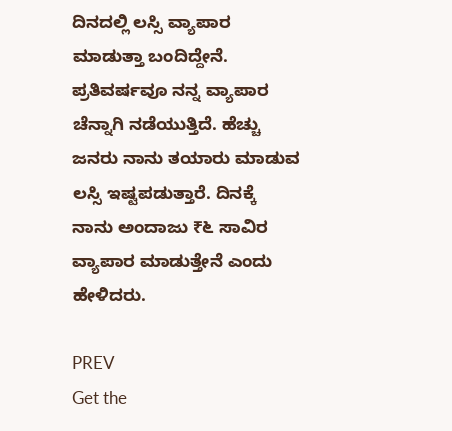ದಿನದಲ್ಲಿ ಲಸ್ಸಿ ವ್ಯಾಪಾರ ಮಾಡುತ್ತಾ ಬಂದಿದ್ದೇನೆ. ಪ್ರತಿವರ್ಷವೂ ನನ್ನ ವ್ಯಾಪಾರ ಚೆನ್ನಾಗಿ ನಡೆಯುತ್ತಿದೆ. ಹೆಚ್ಚು ಜನರು ನಾನು ತಯಾರು ಮಾಡುವ ಲಸ್ಸಿ ಇಷ್ಟಪಡುತ್ತಾರೆ. ದಿನಕ್ಕೆ ನಾನು ಅಂದಾಜು ₹೬ ಸಾವಿರ ವ್ಯಾಪಾರ ಮಾಡುತ್ತೇನೆ ಎಂದು ಹೇಳಿದರು.

PREV
Get the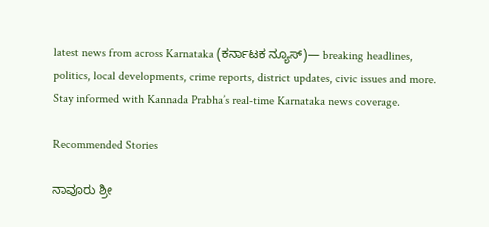latest news from across Karnataka (ಕರ್ನಾಟಕ ನ್ಯೂಸ್)— breaking headlines, politics, local developments, crime reports, district updates, civic issues and more. Stay informed with Kannada Prabha’s real‑time Karnataka news coverage.

Recommended Stories

ನಾವೂರು ಶ್ರೀ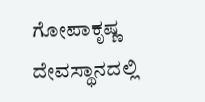ಗೋಪಾಕೃಷ್ಣ ದೇವಸ್ಥಾನದಲ್ಲಿ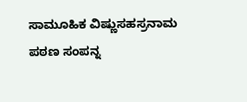ಸಾಮೂಹಿಕ ವಿಷ್ಣುಸಹಸ್ರನಾಮ ಪಠಣ ಸಂಪನ್ನ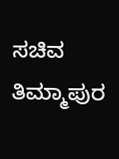ಸಚಿವ ತಿಮ್ಮಾಪುರ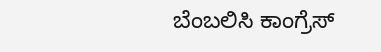ಬೆಂಬಲಿಸಿ ಕಾಂಗ್ರೆಸ್‌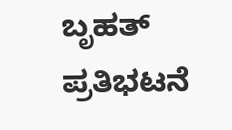ಬೃಹತ್‌ ಪ್ರತಿಭಟನೆ